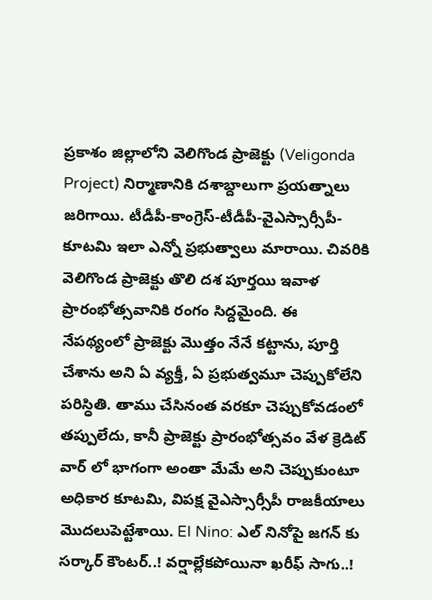ప్రకాశం జిల్లాలోని వెలిగొండ ప్రాజెక్టు (Veligonda Project) నిర్మాణానికి దశాబ్దాలుగా ప్రయత్నాలు జరిగాయి. టీడీపీ-కాంగ్రెస్-టీడీపీ-వైఎస్సార్సీపీ-కూటమి ఇలా ఎన్నో ప్రభుత్వాలు మారాయి. చివరికి వెలిగొండ ప్రాజెక్టు తొలి దశ పూర్తయి ఇవాళ ప్రారంభోత్సవానికి రంగం సిద్దమైంది. ఈ నేపథ్యంలో ప్రాజెక్టు మొత్తం నేనే కట్టాను, పూర్తి చేశాను అని ఏ వ్యక్తీ, ఏ ప్రభుత్వమూ చెప్పుకోలేని పరిస్ధితి. తాము చేసినంత వరకూ చెప్పుకోవడంలో తప్పులేదు, కానీ ప్రాజెక్టు ప్రారంభోత్సవం వేళ క్రెడిట్ వార్ లో భాగంగా అంతా మేమే అని చెప్పుకుంటూ అధికార కూటమి, విపక్ష వైఎస్సార్సీపీ రాజకీయాలు మొదలుపెట్టేశాయి. El Nino: ఎల్ నినోపై జగన్ కు సర్కార్ కౌంటర్..! వర్షాల్లేకపోయినా ఖరీఫ్ సాగు..!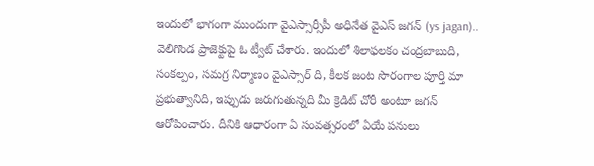ఇందులో భాగంగా ముందుగా వైఎస్సార్సీపీ అధినేత వైఎస్ జగన్ (ys jagan).. వెలిగొండ ప్రాజెక్టుపై ఓ ట్వీట్ చేశారు. ఇందులో శిలాఫలకం చంద్రబాబుది, సంకల్పం, సమగ్ర నిర్మాణం వైఎస్సార్ ది, కీలక జంట సొరంగాల పూర్తి మా ప్రభుత్వానిది, ఇప్పుడు జరుగుతున్నది మీ క్రెడిట్ చోరీ అంటూ జగన్ ఆరోపించారు. దీనికి ఆధారంగా ఏ సంవత్సరంలో ఏయే పనులు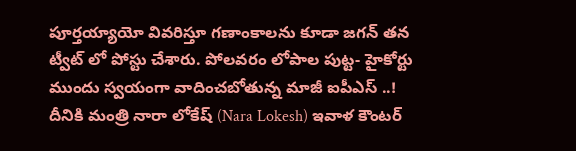పూర్తయ్యాయో వివరిస్తూ గణాంకాలను కూడా జగన్ తన ట్వీట్ లో పోస్టు చేశారు. పోలవరం లోపాల పుట్ట- హైకోర్టు ముందు స్వయంగా వాదించబోతున్న మాజీ ఐపీఎస్ ..! దీనికి మంత్రి నారా లోకేష్ (Nara Lokesh) ఇవాళ కౌంటర్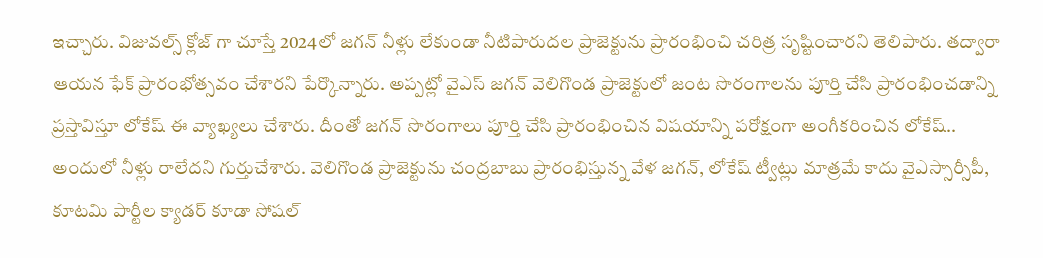ఇచ్చారు. విజువల్స్ క్లోజ్ గా చూస్తే 2024లో జగన్ నీళ్లు లేకుండా నీటిపారుదల ప్రాజెక్టును ప్రారంభించి చరిత్ర సృష్టించారని తెలిపారు. తద్వారా ఆయన ఫేక్ ప్రారంభోత్సవం చేశారని పేర్కొన్నారు. అప్పట్లో వైఎస్ జగన్ వెలిగొండ ప్రాజెక్టులో జంట సొరంగాలను పూర్తి చేసి ప్రారంభించడాన్ని ప్రస్తావిస్తూ లోకేష్ ఈ వ్యాఖ్యలు చేశారు. దీంతో జగన్ సొరంగాలు పూర్తి చేసి ప్రారంభించిన విషయాన్ని పరోక్షంగా అంగీకరించిన లోకేష్.. అందులో నీళ్లు రాలేదని గుర్తుచేశారు. వెలిగొండ ప్రాజెక్టును చంద్రబాబు ప్రారంభిస్తున్న వేళ జగన్, లోకేష్ ట్వీట్లు మాత్రమే కాదు వైఎస్సార్సీపీ, కూటమి పార్టీల క్యాడర్ కూడా సోషల్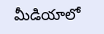మీడియాలో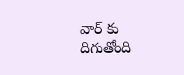వార్ కు దిగుతోంది